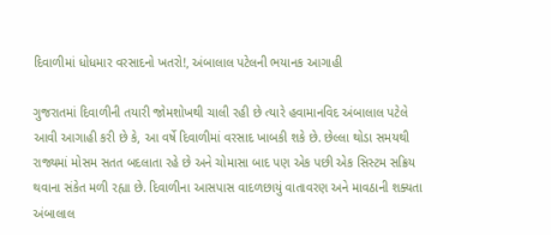દિવાળીમાં ધોધમાર વરસાદનો ખતરો!, અંબાલાલ પટેલની ભયાનક આગાહી

ગુજરાતમાં દિવાળીની તયારી જોમશોખથી ચાલી રહી છે ત્યારે હવામાનવિદ અંબાલાલ પટેલે આવી આગાહી કરી છે કે, આ વર્ષે દિવાળીમાં વરસાદ ખાબકી શકે છે. છેલ્લા થોડા સમયથી રાજ્યમાં મોસમ સતત બદલાતા રહે છે અને ચોમાસા બાદ પણ એક પછી એક સિસ્ટમ સક્રિય થવાના સંકેત મળી રહ્યા છે. દિવાળીના આસપાસ વાદળછાયું વાતાવરણ અને માવઠાની શક્યતા અંબાલાલ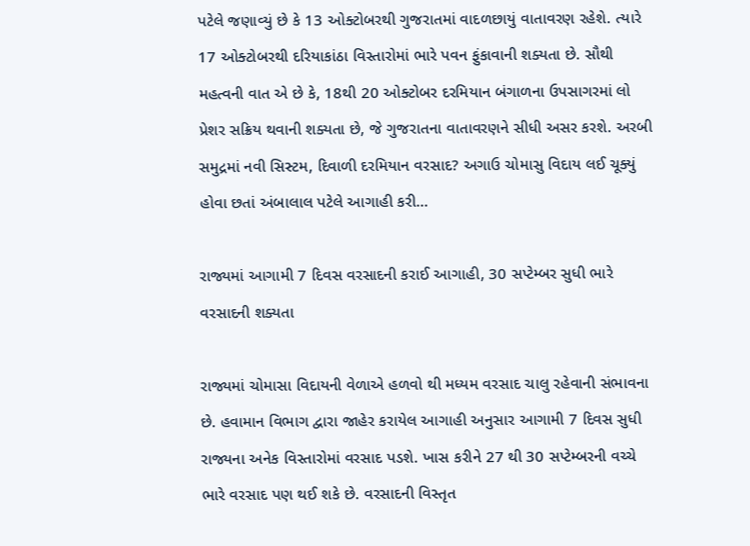પટેલે જણાવ્યું છે કે 13 ઓક્ટોબરથી ગુજરાતમાં વાદળછાયું વાતાવરણ રહેશે. ત્યારે 17 ઓક્ટોબરથી દરિયાકાંઠા વિસ્તારોમાં ભારે પવન ફુંકાવાની શક્યતા છે. સૌથી મહત્વની વાત એ છે કે, 18થી 20 ઓક્ટોબર દરમિયાન બંગાળના ઉપસાગરમાં લો પ્રેશર સક્રિય થવાની શક્યતા છે, જે ગુજરાતના વાતાવરણને સીધી અસર કરશે. અરબી સમુદ્રમાં નવી સિસ્ટમ, દિવાળી દરમિયાન વરસાદ? અગાઉ ચોમાસુ વિદાય લઈ ચૂક્યું હોવા છતાં અંબાલાલ પટેલે આગાહી કરી…

રાજ્યમાં આગામી 7 દિવસ વરસાદની કરાઈ આગાહી, 30 સપ્ટેમ્બર સુધી ભારે વરસાદની શક્યતા

રાજ્યમાં ચોમાસા વિદાયની વેળાએ હળવો થી મધ્યમ વરસાદ ચાલુ રહેવાની સંભાવના છે. હવામાન વિભાગ દ્વારા જાહેર કરાયેલ આગાહી અનુસાર આગામી 7 દિવસ સુધી રાજ્યના અનેક વિસ્તારોમાં વરસાદ પડશે. ખાસ કરીને 27 થી 30 સપ્ટેમ્બરની વચ્ચે ભારે વરસાદ પણ થઈ શકે છે. વરસાદની વિસ્તૃત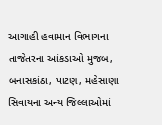આગાહી હવામાન વિભાગના તાજેતરના આંકડાઓ મુજબ, બનાસકાંઠા, પાટણ, મહેસાણા સિવાયના અન્ય જિલ્લાઓમાં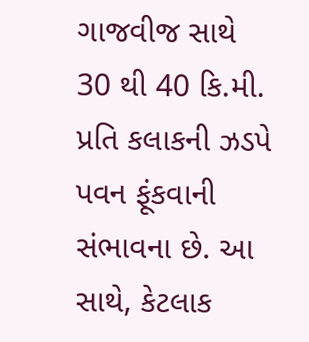ગાજવીજ સાથે 30 થી 40 કિ.મી. પ્રતિ કલાકની ઝડપે પવન ફૂંકવાની સંભાવના છે. આ સાથે, કેટલાક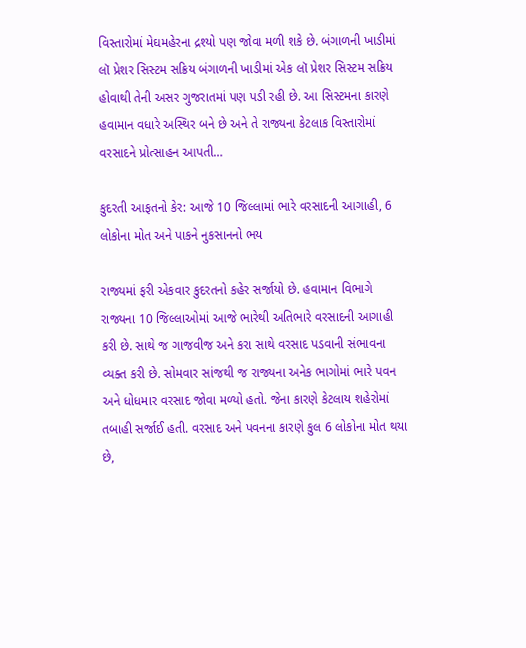વિસ્તારોમાં મેઘમહેરના દ્રશ્યો પણ જોવા મળી શકે છે. બંગાળની ખાડીમાં લૉ પ્રેશર સિસ્ટમ સક્રિય બંગાળની ખાડીમાં એક લૉ પ્રેશર સિસ્ટમ સક્રિય હોવાથી તેની અસર ગુજરાતમાં પણ પડી રહી છે. આ સિસ્ટમના કારણે હવામાન વધારે અસ્થિર બને છે અને તે રાજ્યના કેટલાક વિસ્તારોમાં વરસાદને પ્રોત્સાહન આપતી…

કુદરતી આફતનો કેર: આજે 10 જિલ્લામાં ભારે વરસાદની આગાહી, 6 લોકોના મોત અને પાકને નુકસાનનો ભય

રાજ્યમાં ફરી એકવાર કુદરતનો કહેર સર્જાયો છે. હવામાન વિભાગે રાજ્યના 10 જિલ્લાઓમાં આજે ભારેથી અતિભારે વરસાદની આગાહી કરી છે. સાથે જ ગાજવીજ અને કરા સાથે વરસાદ પડવાની સંભાવના વ્યક્ત કરી છે. સોમવાર સાંજથી જ રાજ્યના અનેક ભાગોમાં ભારે પવન અને ધોધમાર વરસાદ જોવા મળ્યો હતો. જેના કારણે કેટલાય શહેરોમાં તબાહી સર્જાઈ હતી. વરસાદ અને પવનના કારણે કુલ 6 લોકોના મોત થયા છે,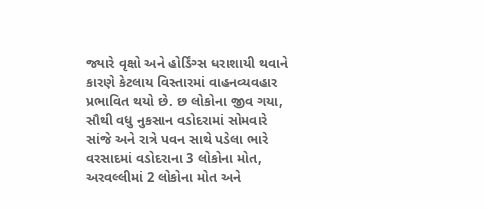જ્યારે વૃક્ષો અને હોર્ડિંગ્સ ધરાશાયી થવાને કારણે કેટલાય વિસ્તારમાં વાહનવ્યવહાર પ્રભાવિત થયો છે. છ લોકોના જીવ ગયા, સૌથી વધુ નુકસાન વડોદરામાં સોમવારે સાંજે અને રાત્રે પવન સાથે પડેલા ભારે વરસાદમાં વડોદરાના 3 લોકોના મોત, અરવલ્લીમાં 2 લોકોના મોત અને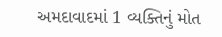અમદાવાદમાં 1 વ્યક્તિનું મોત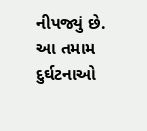નીપજ્યું છે. આ તમામ દુર્ઘટનાઓ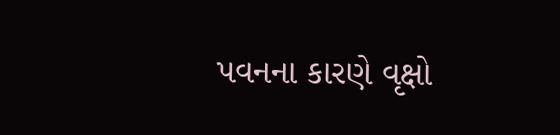પવનના કારણે વૃક્ષો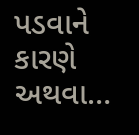પડવાને કારણે અથવા…